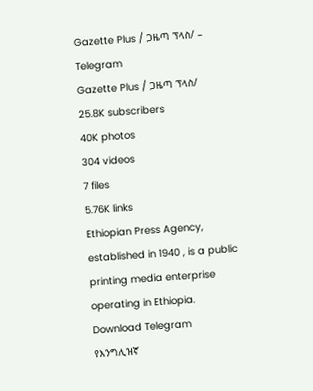Gazette Plus / ጋዜጣ ፕላስ/ – Telegram
Gazette Plus / ጋዜጣ ፕላስ/
25.8K subscribers
40K photos
304 videos
7 files
5.76K links
Ethiopian Press Agency, established in 1940 , is a public printing media enterprise operating in Ethiopia.
Download Telegram
የእንግሊዝኛ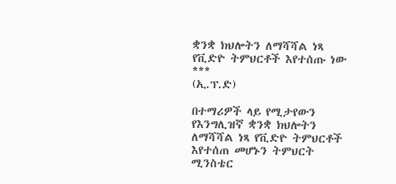ቋንቋ ክህሎትን ለማሻሻል ነጻ የቪድዮ ትምህርቶች እየተሰጡ ነው
***
(ኢ.ፕ.ድ)

በተማሪዎች ላይ የሚታየውን የእንግሊዝኛ ቋንቋ ክህሎትን ለማሻሻል ነጻ የቪድዮ ትምህርቶች እየተሰጠ መሆኑን ትምህርት ሚንስቴር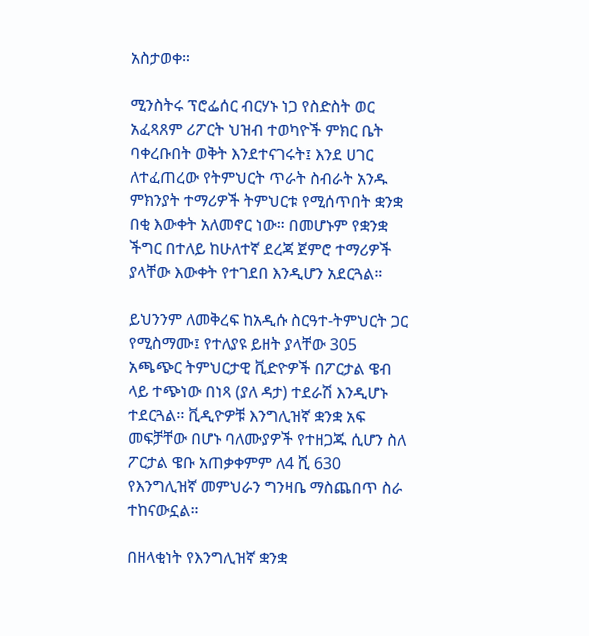አስታወቀ።

ሚንስትሩ ፕሮፌሰር ብርሃኑ ነጋ የስድስት ወር አፈጻጸም ሪፖርት ህዝብ ተወካዮች ምክር ቤት ባቀረቡበት ወቅት እንደተናገሩት፤ እንደ ሀገር ለተፈጠረው የትምህርት ጥራት ስብራት አንዱ ምክንያት ተማሪዎች ትምህርቱ የሚሰጥበት ቋንቋ በቂ እውቀት አለመኖር ነው። በመሆኑም የቋንቋ ችግር በተለይ ከሁለተኛ ደረጃ ጀምሮ ተማሪዎች ያላቸው እውቀት የተገደበ እንዲሆን አደርጓል።

ይህንንም ለመቅረፍ ከአዲሱ ስርዓተ-ትምህርት ጋር የሚስማሙ፤ የተለያዩ ይዘት ያላቸው 305 አጫጭር ትምህርታዊ ቪድዮዎች በፖርታል ዌብ ላይ ተጭነው በነጻ (ያለ ዳታ) ተደራሽ እንዲሆኑ ተደርጓል፡፡ ቪዲዮዎቹ እንግሊዝኛ ቋንቋ አፍ መፍቻቸው በሆኑ ባለሙያዎች የተዘጋጁ ሲሆን ስለ ፖርታል ዌቡ አጠቃቀምም ለ4 ሺ 630 የእንግሊዝኛ መምህራን ግንዛቤ ማስጨበጥ ስራ ተከናውኗል።

በዘላቂነት የእንግሊዝኛ ቋንቋ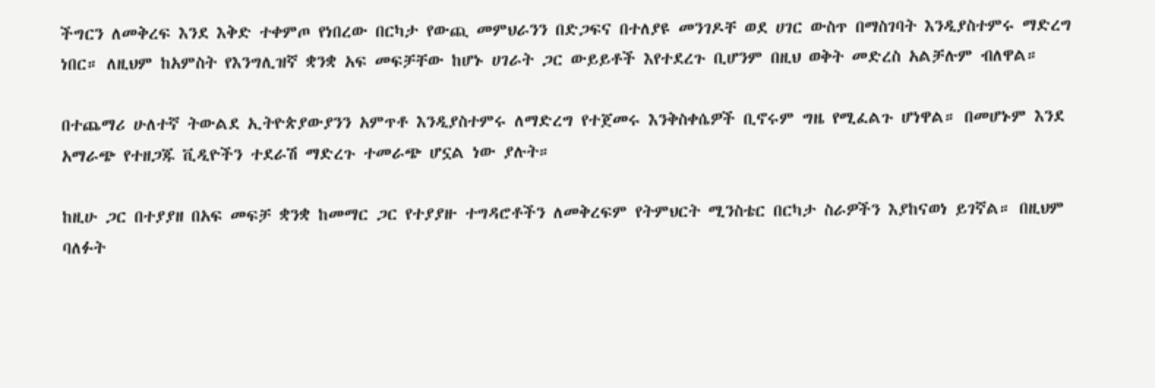ችግርን ለመቅረፍ እንደ እቅድ ተቀምጦ የነበረው በርካታ የውጪ መምህራንን በድጋፍና በተለያዩ መንገዶቸ ወደ ሀገር ውስጥ በማስገባት እንዲያስተምሩ ማድረግ ነበር። ለዚህም ከአምስት የእንግሊዝኛ ቋንቋ አፍ መፍቻቸው ከሆኑ ሀገራት ጋር ውይይቶች እየተደረጉ ቢሆንም በዚህ ወቅት መድረስ አልቻሉም ብለዋል።

በተጨማሪ ሁለተኛ ትውልደ ኢትዮጵያውያንን አምጥቶ እንዲያስተምሩ ለማድረግ የተጀመሩ እንቅስቀሴዎች ቢኖሩም ግዜ የሚፈልጉ ሆነዋል። በመሆኑም እንደ አማራጭ የተዘጋጁ ቪዲዮችን ተደራሽ ማድረጉ ተመራጭ ሆኗል ነው ያሉት።

ከዚሁ ጋር በተያያዘ በአፍ መፍቻ ቋንቋ ከመማር ጋር የተያያዙ ተግዳሮቶችን ለመቅረፍም የትምህርት ሚንስቴር በርካታ ስራዎችን እያከናወነ ይገኛል። በዚህም ባለፉት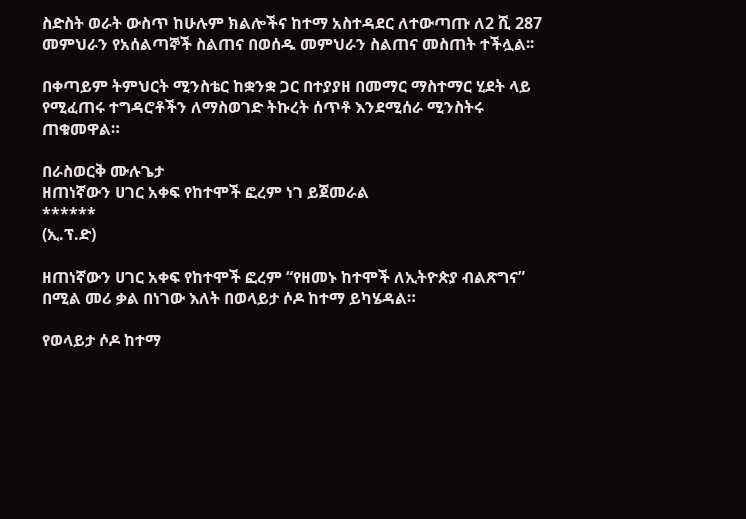ስድስት ወራት ውስጥ ከሁሉም ክልሎችና ከተማ አስተዳደር ለተውጣጡ ለ2 ሺ 287 መምህራን የአሰልጣኞች ስልጠና በወሰዱ መምህራን ስልጠና መስጠት ተችሏል፡፡

በቀጣይም ትምህርት ሚንስቴር ከቋንቋ ጋር በተያያዘ በመማር ማስተማር ሂደት ላይ የሚፈጠሩ ተግዳሮቶችን ለማስወገድ ትኩረት ሰጥቶ እንደሚሰራ ሚንስትሩ ጠቁመዋል።

በራስወርቅ ሙሉጌታ
ዘጠነኛውን ሀገር አቀፍ የከተሞች ፎረም ነገ ይጀመራል
******
(ኢ.ፕ.ድ)

ዘጠነኛውን ሀገር አቀፍ የከተሞች ፎረም “የዘመኑ ከተሞች ለኢትዮጵያ ብልጽግና” በሚል መሪ ቃል በነገው እለት በወላይታ ሶዶ ከተማ ይካሄዳል።

የወላይታ ሶዶ ከተማ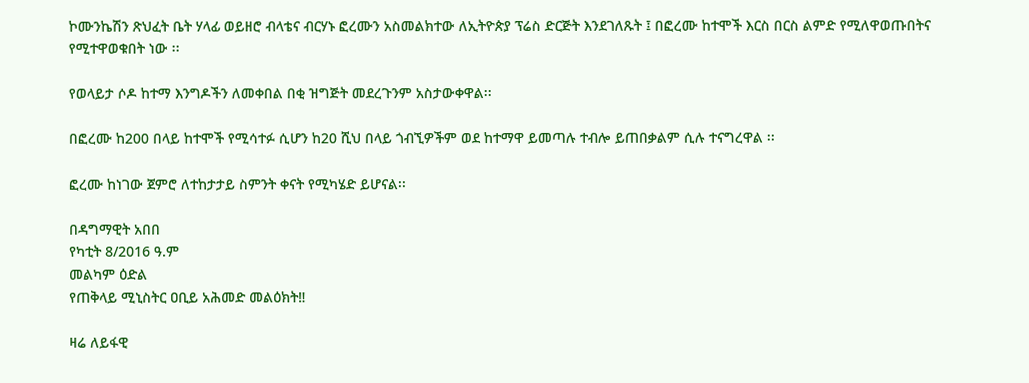ኮሙንኬሽን ጽህፈት ቤት ሃላፊ ወይዘሮ ብላቴና ብርሃኑ ፎረሙን አስመልክተው ለኢትዮጵያ ፕሬስ ድርጅት እንደገለጹት ፤ በፎረሙ ከተሞች እርስ በርስ ልምድ የሚለዋወጡበትና የሚተዋወቁበት ነው ፡፡

የወላይታ ሶዶ ከተማ እንግዶችን ለመቀበል በቂ ዝግጅት መደረጉንም አስታውቀዋል፡፡

በፎረሙ ከ200 በላይ ከተሞች የሚሳተፉ ሲሆን ከ20 ሺህ በላይ ጎብኚዎችም ወደ ከተማዋ ይመጣሉ ተብሎ ይጠበቃልም ሲሉ ተናግረዋል ፡፡

ፎረሙ ከነገው ጀምሮ ለተከታታይ ስምንት ቀናት የሚካሄድ ይሆናል፡፡

በዳግማዊት አበበ
የካቲት 8/2016 ዓ.ም
መልካም ዕድል
የጠቅላይ ሚኒስትር ዐቢይ አሕመድ መልዕክት‼

ዛሬ ለይፋዊ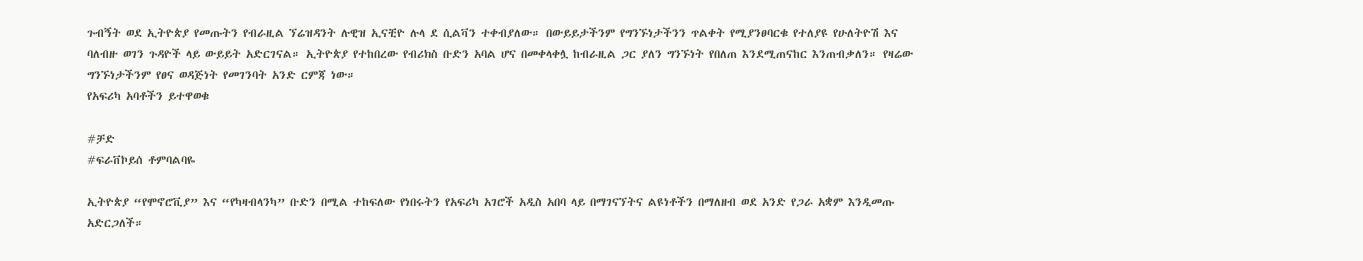ጉብኝት ወደ ኢትዮጵያ የመጡትን የብራዚል ኘሬዝዳንት ሉዊዝ ኢናቺዮ ሉላ ደ ሲልቫን ተቀብያለው። በውይይታችንም የግንኙነታችንን ጥልቀት የሚያንፀባርቁ የተለያዩ የሁለትዮሽ እና ባለብዙ ወገን ጉዳዮች ላይ ውይይት አድርገናል። ኢትዮጵያ የተከበረው የብሪክስ ቡድን አባል ሆና በመቀላቀሏ ከብራዚል ጋር ያለን ግንኙነት የበለጠ እንደሚጠናከር እንጠብቃለን። የዛሬው ግንኙነታችንም የፀና ወዳጅነት የመገንባት አንድ ርምጃ ነው።
የአፍሪካ አባቶችን ይተዋወቁ

#ቻድ
#ፍራቨኮይሰ ቶምባልባዬ

ኢትዮጵያ “የሞኖሮቪያ” እና “የካዛብላንካ” ቡድን በሚል ተከፍለው የነበሩትን የአፍሪካ አገሮች አዲስ አበባ ላይ በማገናኘትና ልዩነቶችን በማለዘብ ወደ አንድ የጋራ አቋም እንዲመጡ አድርጋለች።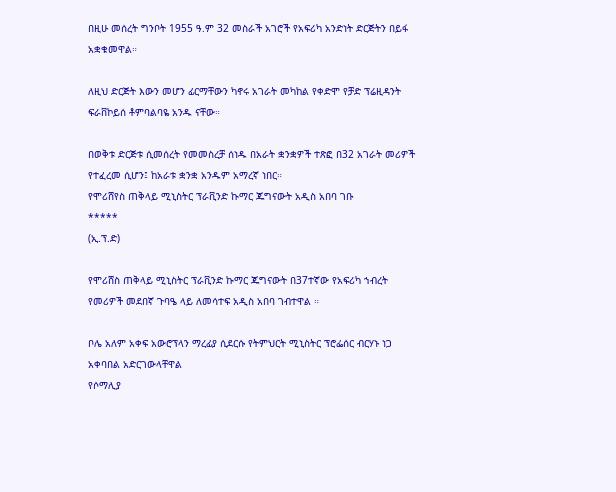በዚሁ መሰረት ግንቦት 1955 ዓ.ም 32 መስራች አገሮች የአፍሪካ አንድነት ድርጅትን በይፋ አቋቁመዋል።

ለዚህ ድርጅት እውን መሆን ፊርማቸውን ካኖሩ አገራት መካከል የቀድሞ የቻድ ፕሬዚዳንት ፍራቨኮይሰ ቶምባልባዬ አንዱ ናቸው።

በወቅቱ ድርጅቱ ሲመሰረት የመመስረቻ ሰነዱ በአራት ቋንቋዎች ተጽፎ በ32 አገራት መሪዎች የተፈረመ ሲሆን፤ ከአራቱ ቋንቋ አንዱም አማረኛ ነበር።
የሞሪሸየስ ጠቅላይ ሚኒስትር ፕራቪንድ ኩማር ጁግናውት አዲስ አበባ ገቡ
*****
(ኢ.ፕ.ድ)

የሞሪሸስ ጠቅላይ ሚኒስትር ፕራቪንድ ኩማር ጁግናውት በ37ተኛው የአፍሪካ ኀብረት የመሪዎች መደበኛ ጉባዔ ላይ ለመሳተፍ አዲስ አበባ ገብተዋል ።

ቦሌ አለም አቀፍ አውሮፕላን ማረፊያ ሲደርሱ የትምህርት ሚኒስትር ፕሮፌሰር ብርሃኑ ነጋ አቀባበል አድርገውላቸዋል
የሶማሊያ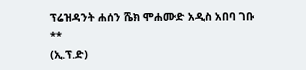ፕሬዝዳንት ሐሰን ሼክ ሞሐሙድ አዲስ አበባ ገቡ
**
(ኢ.ፕ.ድ)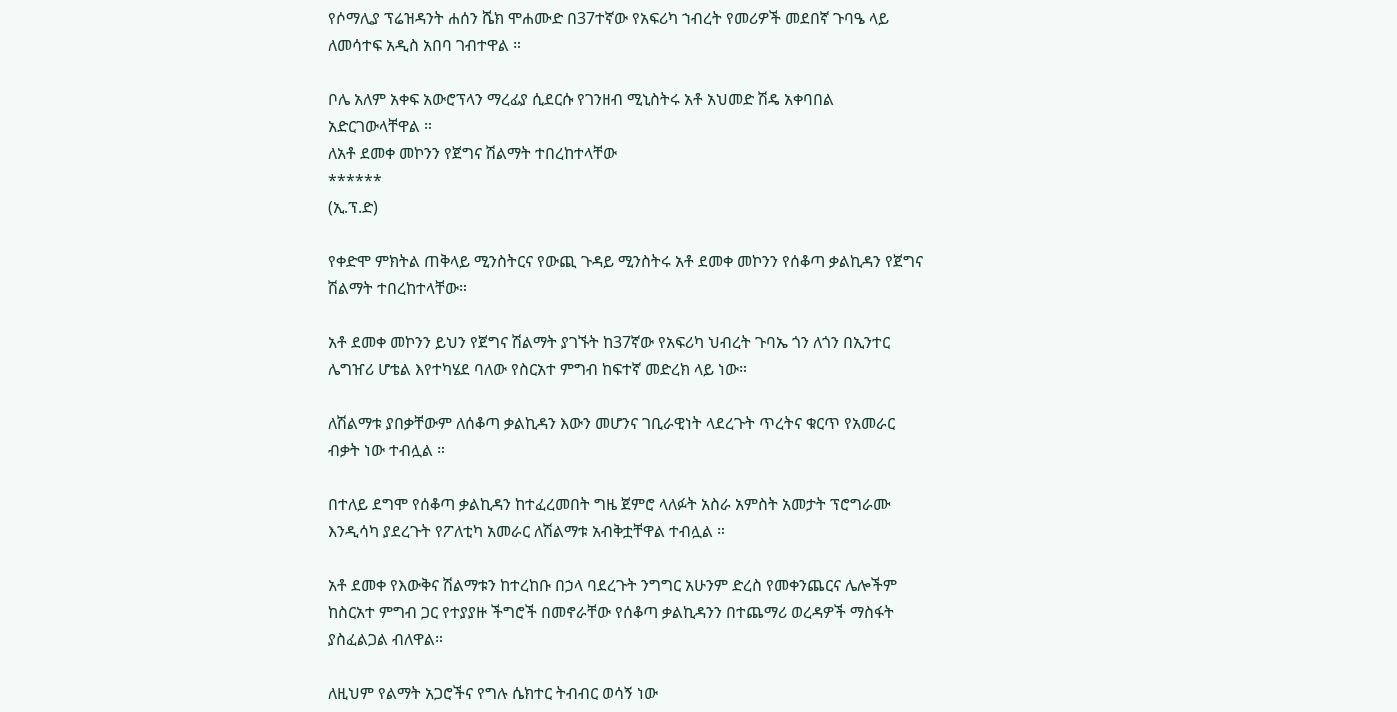የሶማሊያ ፕሬዝዳንት ሐሰን ሼክ ሞሐሙድ በ37ተኛው የአፍሪካ ኀብረት የመሪዎች መደበኛ ጉባዔ ላይ ለመሳተፍ አዲስ አበባ ገብተዋል ።

ቦሌ አለም አቀፍ አውሮፕላን ማረፊያ ሲደርሱ የገንዘብ ሚኒስትሩ አቶ አህመድ ሽዴ አቀባበል አድርገውላቸዋል ።
ለአቶ ደመቀ መኮንን የጀግና ሽልማት ተበረከተላቸው
******
(ኢ.ፕ.ድ)

የቀድሞ ምክትል ጠቅላይ ሚንስትርና የውጪ ጉዳይ ሚንስትሩ አቶ ደመቀ መኮንን የሰቆጣ ቃልኪዳን የጀግና ሽልማት ተበረከተላቸው።

አቶ ደመቀ መኮንን ይህን የጀግና ሽልማት ያገኙት ከ37ኛው የአፍሪካ ህብረት ጉባኤ ጎን ለጎን በኢንተር ሌግዠሪ ሆቴል እየተካሄደ ባለው የስርአተ ምግብ ከፍተኛ መድረክ ላይ ነው።

ለሽልማቱ ያበቃቸውም ለሰቆጣ ቃልኪዳን እውን መሆንና ገቢራዊነት ላደረጉት ጥረትና ቁርጥ የአመራር ብቃት ነው ተብሏል ።

በተለይ ደግሞ የሰቆጣ ቃልኪዳን ከተፈረመበት ግዜ ጀምሮ ላለፉት አስራ አምስት አመታት ፕሮግራሙ እንዲሳካ ያደረጉት የፖለቲካ አመራር ለሽልማቱ አብቅቷቸዋል ተብሏል ።

አቶ ደመቀ የእውቅና ሽልማቱን ከተረከቡ በኃላ ባደረጉት ንግግር አሁንም ድረስ የመቀንጨርና ሌሎችም ከስርአተ ምግብ ጋር የተያያዙ ችግሮች በመኖራቸው የሰቆጣ ቃልኪዳንን በተጨማሪ ወረዳዎች ማስፋት ያስፈልጋል ብለዋል።

ለዚህም የልማት አጋሮችና የግሉ ሴክተር ትብብር ወሳኝ ነው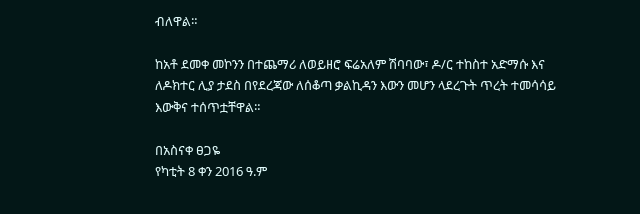ብለዋል።

ከአቶ ደመቀ መኮንን በተጨማሪ ለወይዘሮ ፍሬአለም ሽባባው፣ ዶ/ር ተከስተ አድማሱ እና ለዶክተር ሊያ ታደስ በየደረጃው ለሰቆጣ ቃልኪዳን እውን መሆን ላደረጉት ጥረት ተመሳሳይ እውቅና ተሰጥቷቸዋል።

በአስናቀ ፀጋዬ
የካቲት 8 ቀን 2016 ዓ.ም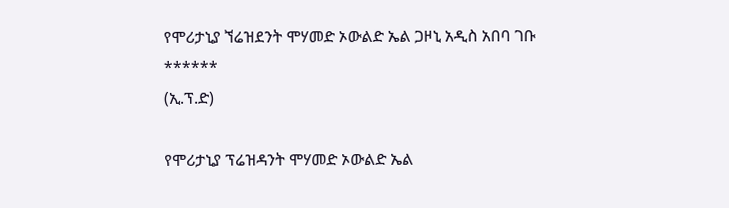የሞሪታኒያ ኘሬዝደንት ሞሃመድ ኦውልድ ኤል ጋዞኒ አዲስ አበባ ገቡ
******
(ኢ.ፕ.ድ)

የሞሪታኒያ ፕሬዝዳንት ሞሃመድ ኦውልድ ኤል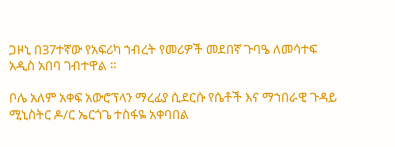ጋዞኒ በ37ተኛው የአፍሪካ ኀብረት የመሪዎች መደበኛ ጉባዔ ለመሳተፍ አዲስ አበባ ገብተዋል ።

ቦሌ አለም አቀፍ አውሮፕላን ማረፊያ ሲደርሱ የሴቶች እና ማኀበራዊ ጉዳይ ሚኒስትር ዶ/ር ኤርጎጌ ተስፋዬ አቀባበል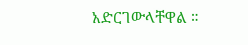አድርገውላቸዋል ።